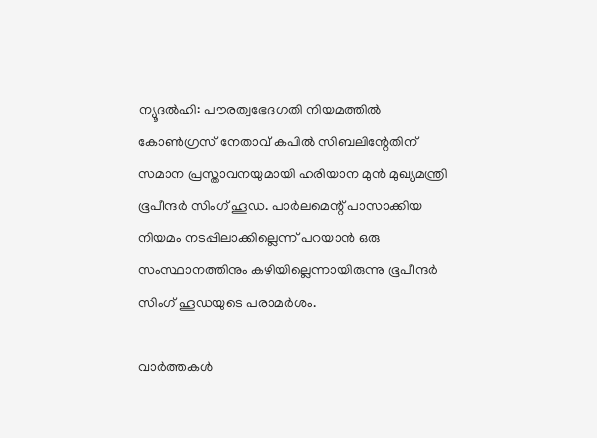ന്യൂദല്‍ഹി: പൗരത്വഭേദഗതി നിയമത്തില്‍ കോണ്‍ഗ്രസ് നേതാവ് കപില്‍ സിബലിന്റേതിന് സമാന പ്രസ്താവനയുമായി ഹരിയാന മുന്‍ മുഖ്യമന്ത്രി ഭൂപീന്ദര്‍ സിംഗ് ഹൂഡ. പാര്‍ലമെന്റ് പാസാക്കിയ നിയമം നടപ്പിലാക്കില്ലെന്ന് പറയാന്‍ ഒരു സംസ്ഥാനത്തിനും കഴിയില്ലെന്നായിരുന്നു ഭൂപീന്ദര്‍ സിംഗ് ഹൂഡയുടെ പരാമര്‍ശം.

വാര്‍ത്തകള്‍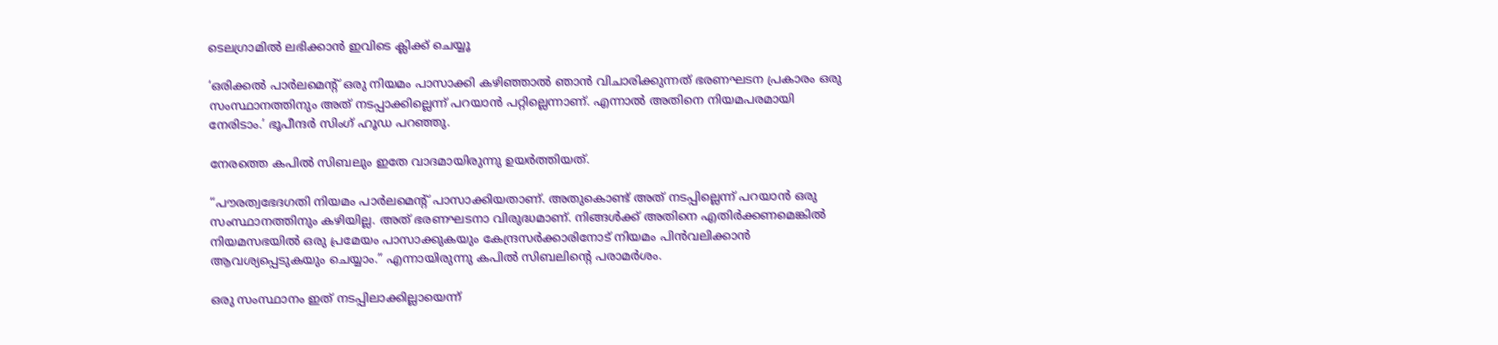ടെലഗ്രാമില്‍ ലഭിക്കാന്‍ ഇവിടെ ക്ലിക്ക് ചെയ്യൂ

‘ഒരിക്കല്‍ പാര്‍ലമെന്റ് ഒരു നിയമം പാസാക്കി കഴിഞ്ഞാല്‍ ഞാന്‍ വിചാരിക്കുന്നത് ഭരണഘടന പ്രകാരം ഒരു സംസ്ഥാനത്തിനും അത് നടപ്പാക്കില്ലെന്ന് പറയാന്‍ പറ്റില്ലെന്നാണ്. എന്നാല്‍ അതിനെ നിയമപരമായി നേരിടാം.’ ഭൂപീന്ദര്‍ സിംഗ് ഹൂഡ പറഞ്ഞു.

നേരത്തെ കപില്‍ സിബലും ഇതേ വാദമായിരുന്നു ഉയര്‍ത്തിയത്.

“പൗരത്വഭേദഗതി നിയമം പാര്‍ലമെന്റ് പാസാക്കിയതാണ്. അതുകൊണ്ട് അത് നടപ്പില്ലെന്ന് പറയാന്‍ ഒരു സംസ്ഥാനത്തിനും കഴിയില്ല. അത് ഭരണഘടനാ വിരുദ്ധമാണ്. നിങ്ങള്‍ക്ക് അതിനെ എതിര്‍ക്കണമെങ്കില്‍ നിയമസഭയില്‍ ഒരു പ്രമേയം പാസാക്കുകയും കേന്ദ്രസര്‍ക്കാരിനോട് നിയമം പിന്‍വലിക്കാന്‍ ആവശ്യപ്പെടുകയും ചെയ്യാം.” എന്നായിരുന്നു കപില്‍ സിബലിന്റെ പരാമര്‍ശം.

ഒരു സംസ്ഥാനം ഇത് നടപ്പിലാക്കില്ലായെന്ന്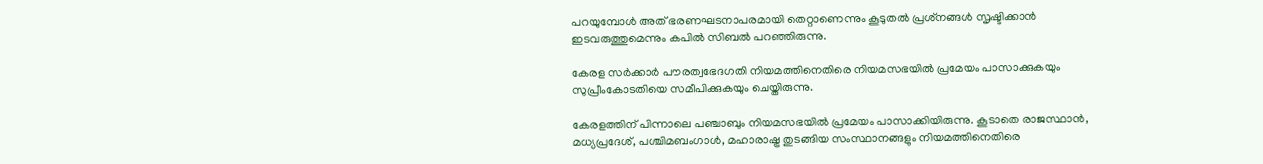പറയുമ്പോള്‍ അത് ഭരണഘടനാപരമായി തെറ്റാണെന്നും കൂടുതല്‍ പ്രശ്‌നങ്ങള്‍ സൃഷ്ടിക്കാന്‍ ഇടവരുത്തുമെന്നും കപില്‍ സിബല്‍ പറഞ്ഞിരുന്നു.

കേരള സര്‍ക്കാര്‍ പൗരത്വഭേദഗതി നിയമത്തിനെതിരെ നിയമസഭയില്‍ പ്രമേയം പാസാക്കുകയും സുപ്രീംകോടതിയെ സമീപിക്കുകയും ചെയ്തിരുന്നു.

കേരളത്തിന് പിന്നാലെ പഞ്ചാബും നിയമസഭയില്‍ പ്രമേയം പാസാക്കിയിരുന്നു. കൂടാതെ രാജസ്ഥാന്‍, മധ്യപ്രദേശ്, പശ്ചിമബംഗാള്‍, മഹാരാഷ്ട്ര തുടങ്ങിയ സംസ്ഥാനങ്ങളും നിയമത്തിനെതിരെ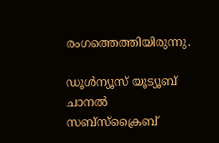രംഗത്തെത്തിയിരുന്നു.

ഡൂൾന്യൂസ് യൂട്യൂബ് ചാനൽ സബ്സ്ക്രൈബ്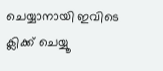ചെയ്യാനായി ഇവിടെ ക്ലിക്ക് ചെയ്യൂ